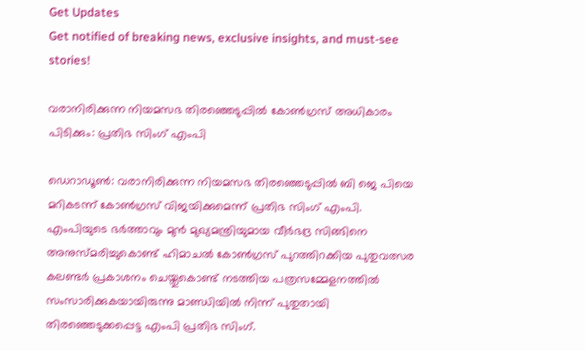Get Updates
Get notified of breaking news, exclusive insights, and must-see stories!

വരാനിരിക്കുന്ന നിയമസഭ തിരഞ്ഞെടുപ്പില്‍ കോണ്‍ഗ്രസ് അധികാരം പിടിക്കും: പ്രതിഭ സിംഗ് എംപി

ഡെറാഡൂണ്‍: വരാനിരിക്കുന്ന നിയമസഭ തിരഞ്ഞെടുപ്പില്‍ ബി ജെ പിയെ മറികടന്ന് കോണ്‍ഗ്രസ് വിജയിക്കുമെന്ന് പ്രതിഭ സിംഗ് എംപി. എംപിയുടെ ഭർത്താവും മുൻ മുഖ്യമന്ത്രിയുമായ വീർഭദ്ര സിങ്ങിനെ അനുസ്മരിച്ചുകൊണ്ട് ഹിമാചൽ കോൺഗ്രസ് പുറത്തിറക്കിയ പുതുവത്സര കലണ്ടർ പ്രകാശനം ചെയ്തുകൊണ്ട് നടത്തിയ പത്രസമ്മേളനത്തിൽ സംസാരിക്കുകയായിരുന്നു മാണ്ഡിയിൽ നിന്ന് പുതുതായി തിരഞ്ഞെടുക്കപ്പെട്ട എംപി പ്രതിഭ സിംഗ്.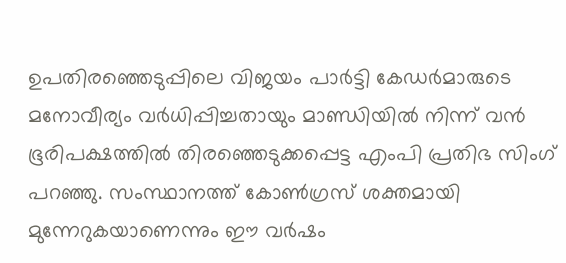ഉപതിരഞ്ഞെടുപ്പിലെ വിജയം പാർട്ടി കേഡർമാരുടെ മനോവീര്യം വർധിപ്പിച്ചതായും മാണ്ഡിയിൽ നിന്ന് വന്‍ ഭൂരിപക്ഷത്തില്‍ തിരഞ്ഞെടുക്കപ്പെട്ട എംപി പ്രതിഭ സിംഗ് പറഞ്ഞു. സംസ്ഥാനത്ത് കോൺഗ്രസ് ശക്തമായി മുന്നേറുകയാണെന്നും ഈ വർഷം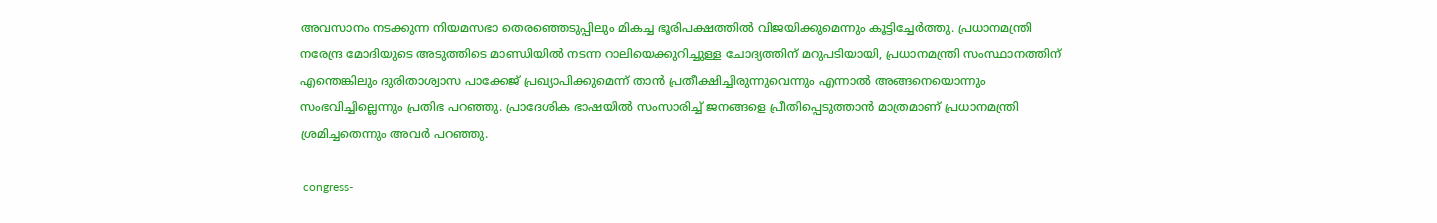അവസാനം നടക്കുന്ന നിയമസഭാ തെരഞ്ഞെടുപ്പിലും മികച്ച ഭൂരിപക്ഷത്തില്‍ വിജയിക്കുമെന്നും കൂട്ടിച്ചേർത്തു. പ്രധാനമന്ത്രി നരേന്ദ്ര മോദിയുടെ അടുത്തിടെ മാണ്ഡിയിൽ നടന്ന റാലിയെക്കുറിച്ചുള്ള ചോദ്യത്തിന് മറുപടിയായി, പ്രധാനമന്ത്രി സംസ്ഥാനത്തിന് എന്തെങ്കിലും ദുരിതാശ്വാസ പാക്കേജ് പ്രഖ്യാപിക്കുമെന്ന് താൻ പ്രതീക്ഷിച്ചിരുന്നുവെന്നും എന്നാൽ അങ്ങനെയൊന്നും സംഭവിച്ചില്ലെന്നും പ്രതിഭ പറഞ്ഞു. പ്രാദേശിക ഭാഷയിൽ സംസാരിച്ച് ജനങ്ങളെ പ്രീതിപ്പെടുത്താന്‍ മാത്രമാണ് പ്രധാനമന്ത്രി ശ്രമിച്ചതെന്നും അവർ പറഞ്ഞു.

 congress-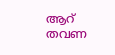ആറ് തവണ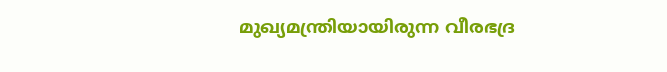മുഖ്യമന്ത്രിയായിരുന്ന വീരഭദ്ര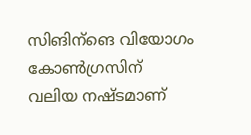സിങിന്ങെ വിയോഗം കോൺഗ്രസിന് വലിയ നഷ്ടമാണ്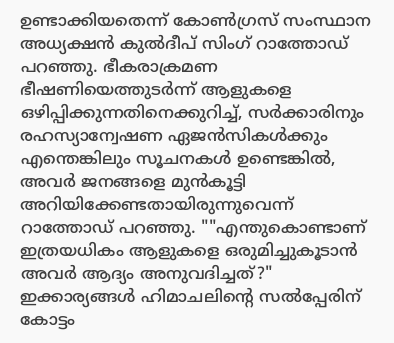ഉണ്ടാക്കിയതെന്ന് കോൺഗ്രസ് സംസ്ഥാന അധ്യക്ഷൻ കുൽദീപ് സിംഗ് റാത്തോഡ് പറഞ്ഞു. ഭീകരാക്രമണ ഭീഷണിയെത്തുടർന്ന് ആളുകളെ ഒഴിപ്പിക്കുന്നതിനെക്കുറിച്ച്, സർക്കാരിനും രഹസ്യാന്വേഷണ ഏജൻസികൾക്കും എന്തെങ്കിലും സൂചനകൾ ഉണ്ടെങ്കിൽ, അവർ ജനങ്ങളെ മുൻകൂട്ടി അറിയിക്കേണ്ടതായിരുന്നുവെന്ന് റാത്തോഡ് പറഞ്ഞു. ""എന്തുകൊണ്ടാണ് ഇത്രയധികം ആളുകളെ ഒരുമിച്ചുകൂടാൻ അവർ ആദ്യം അനുവദിച്ചത്?" ഇക്കാര്യങ്ങള്‍ ഹിമാചലിന്റെ സൽപ്പേരിന് കോട്ടം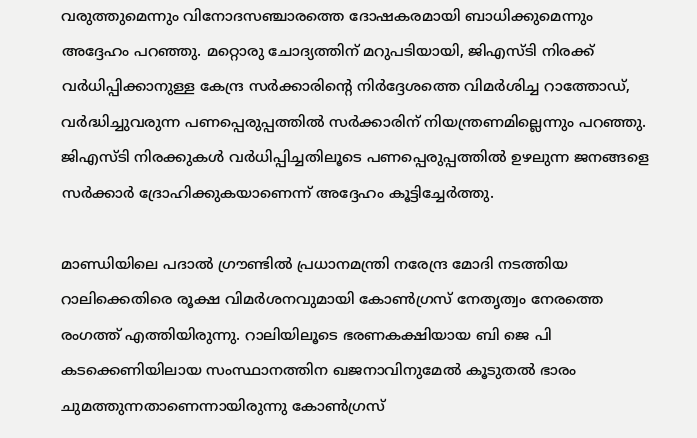വരുത്തുമെന്നും വിനോദസഞ്ചാരത്തെ ദോഷകരമായി ബാധിക്കുമെന്നും അദ്ദേഹം പറഞ്ഞു. മറ്റൊരു ചോദ്യത്തിന് മറുപടിയായി, ജിഎസ്ടി നിരക്ക് വർധിപ്പിക്കാനുള്ള കേന്ദ്ര സർക്കാരിന്റെ നിർദ്ദേശത്തെ വിമർശിച്ച റാത്തോഡ്, വർദ്ധിച്ചുവരുന്ന പണപ്പെരുപ്പത്തിൽ സർക്കാരിന് നിയന്ത്രണമില്ലെന്നും പറഞ്ഞു.
ജിഎസ്ടി നിരക്കുകൾ വർധിപ്പിച്ചതിലൂടെ പണപ്പെരുപ്പത്തിൽ ഉഴലുന്ന ജനങ്ങളെ സർക്കാർ ദ്രോഹിക്കുകയാണെന്ന് അദ്ദേഹം കൂട്ടിച്ചേർത്തു.

മാണ്ഡിയിലെ പദാൽ ഗ്രൗണ്ടിൽ പ്രധാനമന്ത്രി നരേന്ദ്ര മോദി നടത്തിയ റാലിക്കെതിരെ രൂക്ഷ വിമർശനവുമായി കോണ്‍ഗ്രസ് നേതൃത്വം നേരത്തെ രംഗത്ത് എത്തിയിരുന്നു. റാലിയിലൂടെ ഭരണകക്ഷിയായ ബി ജെ പി കടക്കെണിയിലായ സംസ്ഥാനത്തിന ഖജനാവിനുമേല്‍ കൂടുതൽ ഭാരം ചുമത്തുന്നതാണെന്നായിരുന്നു കോണ്‍ഗ്രസ്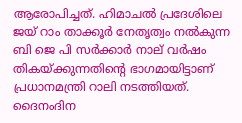ആരോപിച്ചത്. ഹിമാചൽ പ്രദേശിലെ ജയ് റാം താക്കൂർ നേതൃത്വം നല്‍കുന്ന ബി ജെ പി സർക്കാർ നാല് വർഷം തികയ്ക്കുന്നതിന്റെ ഭാഗമായിട്ടാണ് പ്രധാനമന്ത്രി റാലി നടത്തിയത്. ദൈനംദിന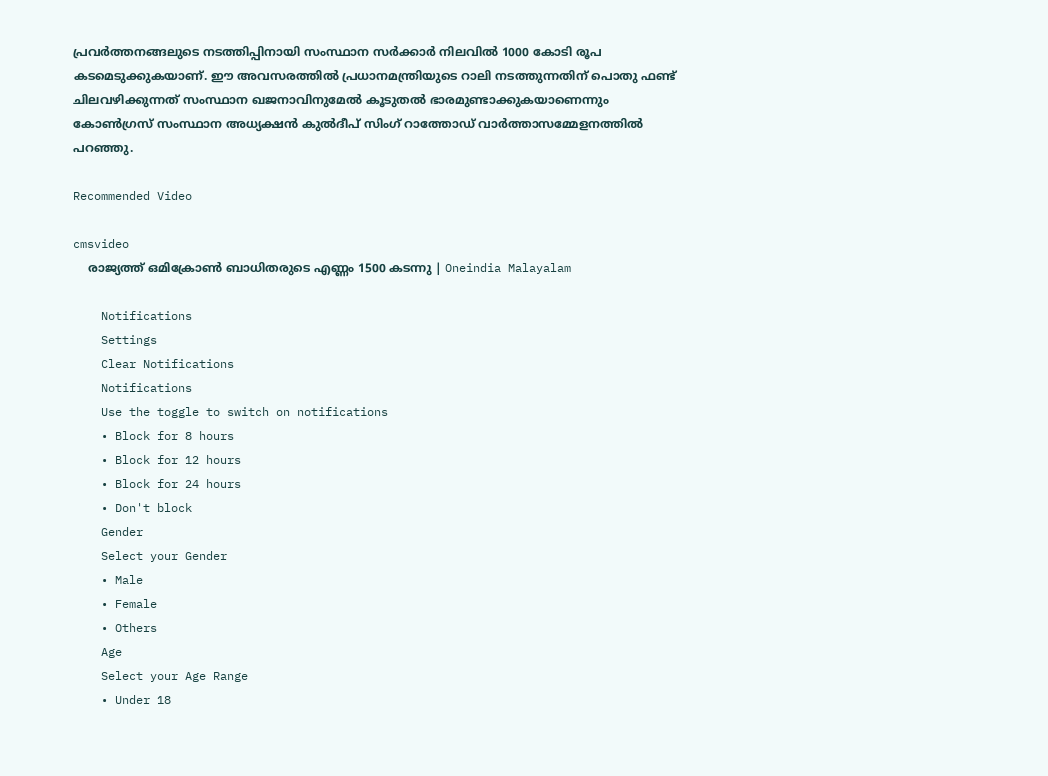പ്രവർത്തനങ്ങലുടെ നടത്തിപ്പിനായി സംസ്ഥാന സർക്കാർ നിലവിൽ 1000 കോടി രൂപ കടമെടുക്കുകയാണ്. ഈ അവസരത്തില്‍ പ്രധാനമന്ത്രിയുടെ റാലി നടത്തുന്നതിന് പൊതു ഫണ്ട് ചിലവഴിക്കുന്നത് സംസ്ഥാന ഖജനാവിനുമേല്‍ കൂടുതല്‍ ഭാരമുണ്ടാക്കുകയാണെന്നും കോൺഗ്രസ് സംസ്ഥാന അധ്യക്ഷൻ കുൽദീപ് സിംഗ് റാത്തോഡ് വാർത്താസമ്മേളനത്തിൽ പറഞ്ഞു.

Recommended Video

cmsvideo
    രാജ്യത്ത് ഒമിക്രോണ്‍ ബാധിതരുടെ എണ്ണം 1500 കടന്നു | Oneindia Malayalam

    Notifications
    Settings
    Clear Notifications
    Notifications
    Use the toggle to switch on notifications
    • Block for 8 hours
    • Block for 12 hours
    • Block for 24 hours
    • Don't block
    Gender
    Select your Gender
    • Male
    • Female
    • Others
    Age
    Select your Age Range
    • Under 18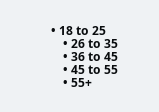• 18 to 25
    • 26 to 35
    • 36 to 45
    • 45 to 55
    • 55+